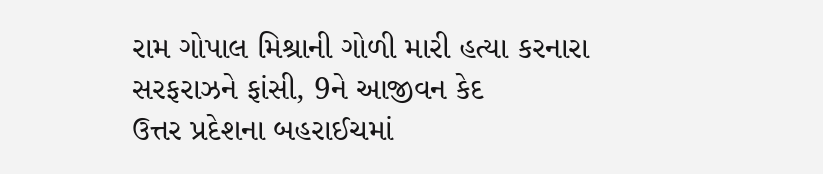રામ ગોપાલ મિશ્રાની ગોળી મારી હત્યા કરનારા સરફરાઝને ફાંસી, 9ને આજીવન કેદ
ઉત્તર પ્રદેશના બહરાઈચમાં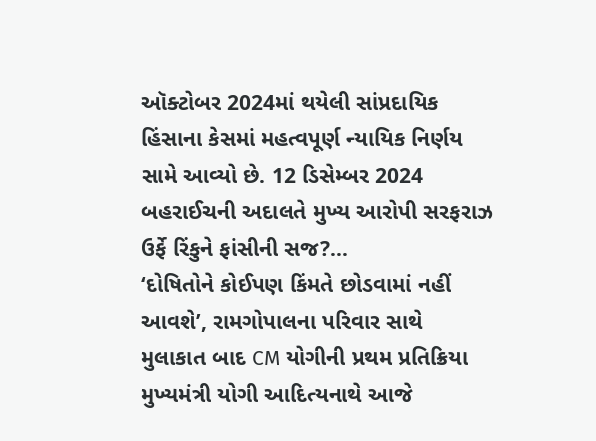ઑક્ટોબર 2024માં થયેલી સાંપ્રદાયિક હિંસાના કેસમાં મહત્વપૂર્ણ ન્યાયિક નિર્ણય સામે આવ્યો છે. 12 ડિસેમ્બર 2024 બહરાઈચની અદાલતે મુખ્ય આરોપી સરફરાઝ ઉર્ફે રિંકુને ફાંસીની સજ?...
‘દોષિતોને કોઈપણ કિંમતે છોડવામાં નહીં આવશે’, રામગોપાલના પરિવાર સાથે મુલાકાત બાદ CM યોગીની પ્રથમ પ્રતિક્રિયા
મુખ્યમંત્રી યોગી આદિત્યનાથે આજે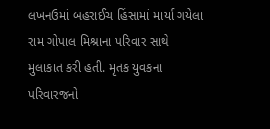લખનઉમાં બહરાઈચ હિંસામાં માર્યા ગયેલા રામ ગોપાલ મિશ્રાના પરિવાર સાથે મુલાકાત કરી હતી. મૃતક યુવકના પરિવારજનો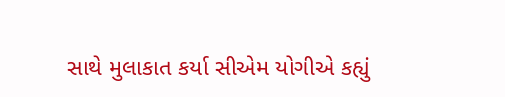સાથે મુલાકાત કર્યા સીએમ યોગીએ કહ્યું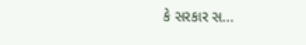કે સરકાર સ...